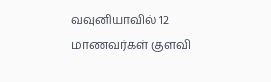வவுனியாவில் 12 மாணவர்கள் குளவி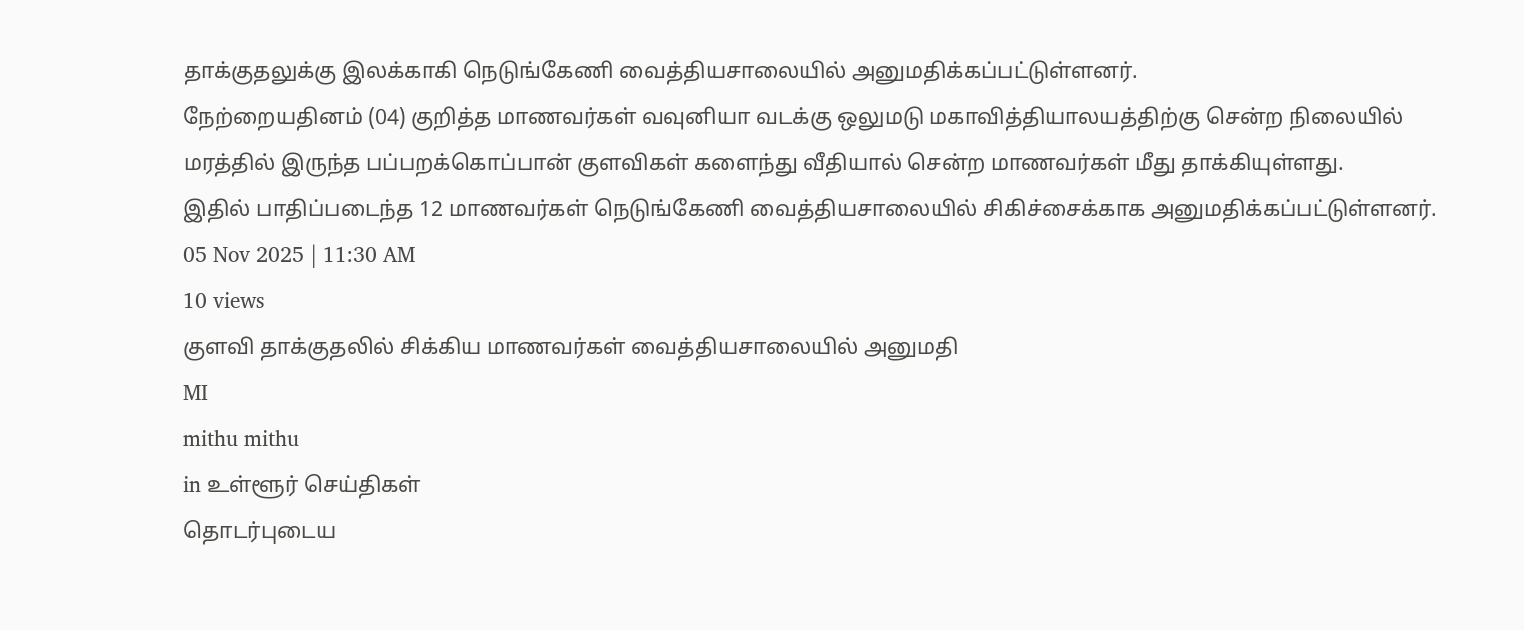தாக்குதலுக்கு இலக்காகி நெடுங்கேணி வைத்தியசாலையில் அனுமதிக்கப்பட்டுள்ளனர்.
நேற்றையதினம் (04) குறித்த மாணவர்கள் வவுனியா வடக்கு ஒலுமடு மகாவித்தியாலயத்திற்கு சென்ற நிலையில் மரத்தில் இருந்த பப்பறக்கொப்பான் குளவிகள் களைந்து வீதியால் சென்ற மாணவர்கள் மீது தாக்கியுள்ளது.
இதில் பாதிப்படைந்த 12 மாணவர்கள் நெடுங்கேணி வைத்தியசாலையில் சிகிச்சைக்காக அனுமதிக்கப்பட்டுள்ளனர்.
05 Nov 2025 | 11:30 AM
10 views
குளவி தாக்குதலில் சிக்கிய மாணவர்கள் வைத்தியசாலையில் அனுமதி
MI
mithu mithu
in உள்ளூர் செய்திகள்
தொடர்புடைய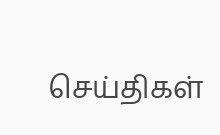செய்திகள்